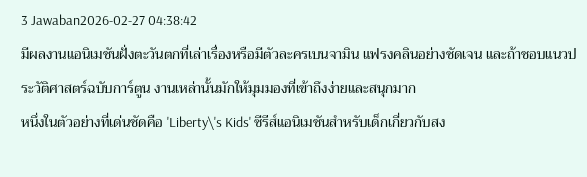3 Jawaban2026-02-27 04:38:42
มีผลงานแอนิเมชันฝั่งตะวันตกที่เล่าเรื่องหรือมีตัวละครเบนจามิน แฟรงคลินอย่างชัดเจน และถ้าชอบแนวประวัติศาสตร์ฉบับการ์ตูน งานเหล่านั้นมักให้มุมมองที่เข้าถึงง่ายและสนุกมาก
หนึ่งในตัวอย่างที่เด่นชัดคือ 'Liberty\'s Kids' ซีรีส์แอนิเมชันสำหรับเด็กเกี่ยวกับสง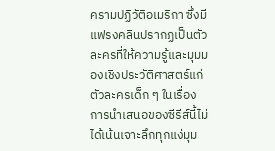ครามปฏิวัติอเมริกา ซึ่งมีแฟรงคลินปรากฏเป็นตัวละครที่ให้ความรู้และมุมมองเชิงประวัติศาสตร์แก่ตัวละครเด็ก ๆ ในเรื่อง การนำเสนอของซีรีส์นี้ไม่ได้เน้นเจาะลึกทุกแง่มุม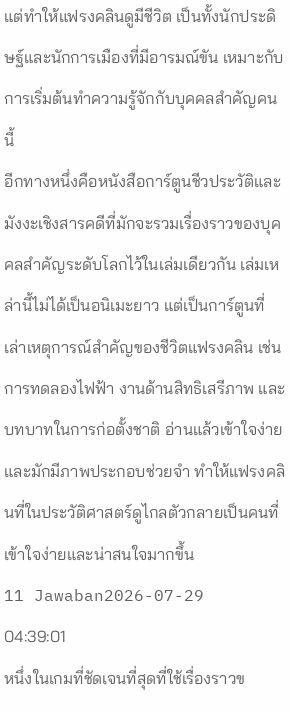แต่ทำให้แฟรงคลินดูมีชีวิต เป็นทั้งนักประดิษฐ์และนักการเมืองที่มีอารมณ์ขัน เหมาะกับการเริ่มต้นทำความรู้จักกับบุคคลสำคัญคนนี้
อีกทางหนึ่งคือหนังสือการ์ตูนชีวประวัติและมังงะเชิงสารคดีที่มักจะรวมเรื่องราวของบุคคลสำคัญระดับโลกไว้ในเล่มเดียวกัน เล่มเหล่านี้ไม่ได้เป็นอนิเมะยาว แต่เป็นการ์ตูนที่เล่าเหตุการณ์สำคัญของชีวิตแฟรงคลิน เช่น การทดลองไฟฟ้า งานด้านสิทธิเสรีภาพ และบทบาทในการก่อตั้งชาติ อ่านแล้วเข้าใจง่ายและมักมีภาพประกอบช่วยจำ ทำให้แฟรงคลินที่ในประวัติศาสตร์ดูไกลตัวกลายเป็นคนที่เข้าใจง่ายและน่าสนใจมากขึ้น
11 Jawaban2026-07-29 04:39:01
หนึ่งในเกมที่ชัดเจนที่สุดที่ใช้เรื่องราวข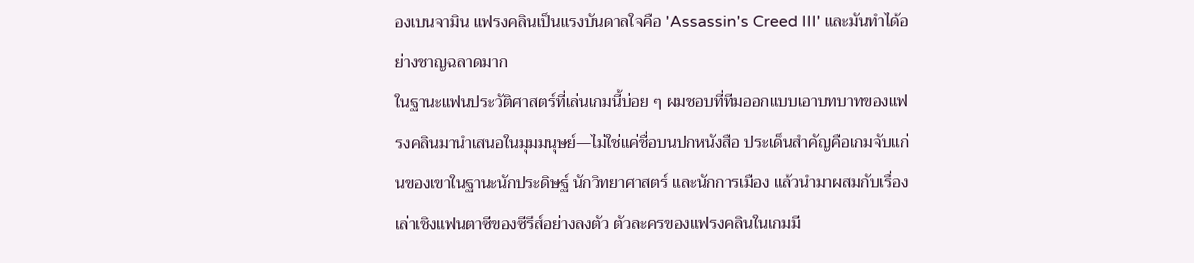องเบนจามิน แฟรงคลินเป็นแรงบันดาลใจคือ 'Assassin's Creed III' และมันทำได้อย่างชาญฉลาดมาก
ในฐานะแฟนประวัติศาสตร์ที่เล่นเกมนี้บ่อย ๆ ผมชอบที่ทีมออกแบบเอาบทบาทของแฟรงคลินมานำเสนอในมุมมนุษย์—ไม่ใช่แค่ชื่อบนปกหนังสือ ประเด็นสำคัญคือเกมจับแก่นของเขาในฐานะนักประดิษฐ์ นักวิทยาศาสตร์ และนักการเมือง แล้วนำมาผสมกับเรื่องเล่าเชิงแฟนตาซีของซีรีส์อย่างลงตัว ตัวละครของแฟรงคลินในเกมมี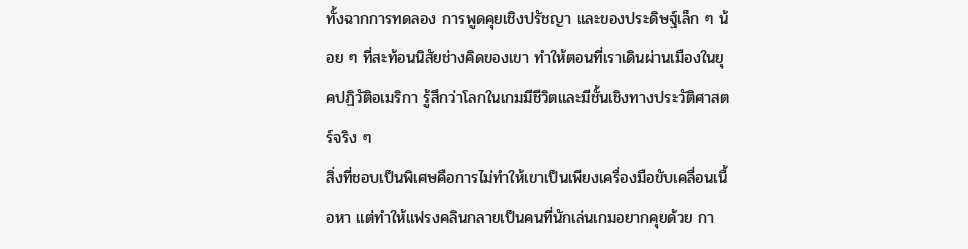ทั้งฉากการทดลอง การพูดคุยเชิงปรัชญา และของประดิษฐ์เล็ก ๆ น้อย ๆ ที่สะท้อนนิสัยช่างคิดของเขา ทำให้ตอนที่เราเดินผ่านเมืองในยุคปฏิวัติอเมริกา รู้สึกว่าโลกในเกมมีชีวิตและมีชั้นเชิงทางประวัติศาสตร์จริง ๆ
สิ่งที่ชอบเป็นพิเศษคือการไม่ทำให้เขาเป็นเพียงเครื่องมือขับเคลื่อนเนื้อหา แต่ทำให้แฟรงคลินกลายเป็นคนที่นักเล่นเกมอยากคุยด้วย กา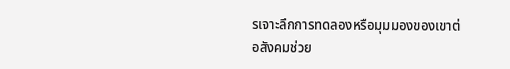รเจาะลึกการทดลองหรือมุมมองของเขาต่อสังคมช่วย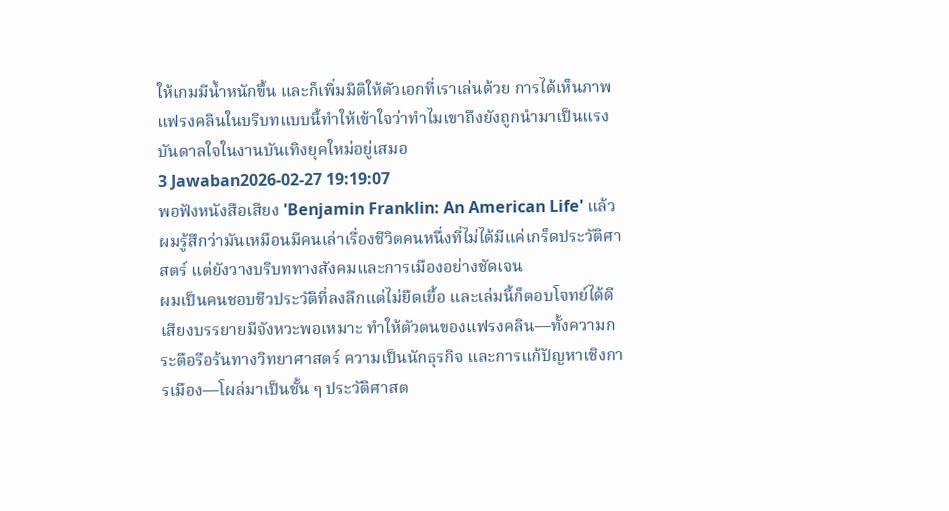ให้เกมมีน้ำหนักขึ้น และก็เพิ่มมิติให้ตัวเอกที่เราเล่นด้วย การได้เห็นภาพแฟรงคลินในบริบทแบบนี้ทำให้เข้าใจว่าทำไมเขาถึงยังถูกนำมาเป็นแรงบันดาลใจในงานบันเทิงยุคใหม่อยู่เสมอ
3 Jawaban2026-02-27 19:19:07
พอฟังหนังสือเสียง 'Benjamin Franklin: An American Life' แล้ว ผมรู้สึกว่ามันเหมือนมีคนเล่าเรื่องชีวิตคนหนึ่งที่ไม่ได้มีแค่เกร็ดประวัติศาสตร์ แต่ยังวางบริบททางสังคมและการเมืองอย่างชัดเจน
ผมเป็นคนชอบชีวประวัติที่ลงลึกแต่ไม่ยืดเยื้อ และเล่มนี้ก็ตอบโจทย์ได้ดี เสียงบรรยายมีจังหวะพอเหมาะ ทำให้ตัวตนของแฟรงคลิน—ทั้งความกระตือรือร้นทางวิทยาศาสตร์ ความเป็นนักธุรกิจ และการแก้ปัญหาเชิงการเมือง—โผล่มาเป็นชั้น ๆ ประวัติศาสต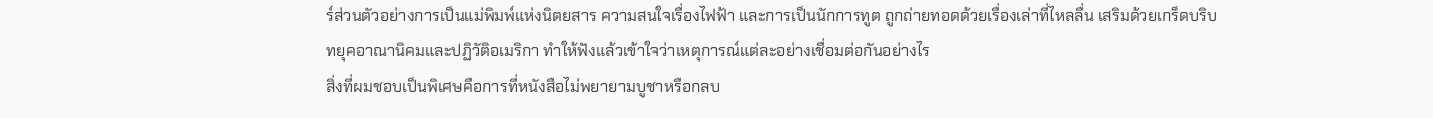ร์ส่วนตัวอย่างการเป็นแม่พิมพ์แห่งนิตยสาร ความสนใจเรื่องไฟฟ้า และการเป็นนักการทูต ถูกถ่ายทอดด้วยเรื่องเล่าที่ไหลลื่น เสริมด้วยเกร็ดบริบทยุคอาณานิคมและปฏิวัติอเมริกา ทำให้ฟังแล้วเข้าใจว่าเหตุการณ์แต่ละอย่างเชื่อมต่อกันอย่างไร
สิ่งที่ผมชอบเป็นพิเศษคือการที่หนังสือไม่พยายามบูชาหรือกลบ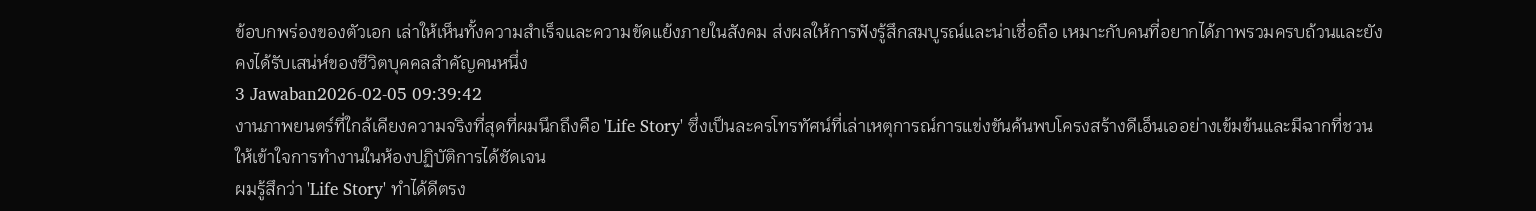ข้อบกพร่องของตัวเอก เล่าให้เห็นทั้งความสำเร็จและความขัดแย้งภายในสังคม ส่งผลให้การฟังรู้สึกสมบูรณ์และน่าเชื่อถือ เหมาะกับคนที่อยากได้ภาพรวมครบถ้วนและยังคงได้รับเสน่ห์ของชีวิตบุคคลสำคัญคนหนึ่ง
3 Jawaban2026-02-05 09:39:42
งานภาพยนตร์ที่ใกล้เคียงความจริงที่สุดที่ผมนึกถึงคือ 'Life Story' ซึ่งเป็นละครโทรทัศน์ที่เล่าเหตุการณ์การแข่งขันค้นพบโครงสร้างดีเอ็นเออย่างเข้มข้นและมีฉากที่ชวนให้เข้าใจการทำงานในห้องปฏิบัติการได้ชัดเจน
ผมรู้สึกว่า 'Life Story' ทำได้ดีตรง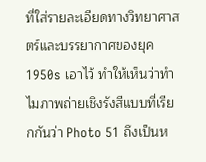ที่ใส่รายละเอียดทางวิทยาศาสตร์และบรรยากาศของยุค 1950s เอาไว้ ทำให้เห็นว่าทำไมภาพถ่ายเชิงรังสีแบบที่เรียกกันว่า Photo 51 ถึงเป็นห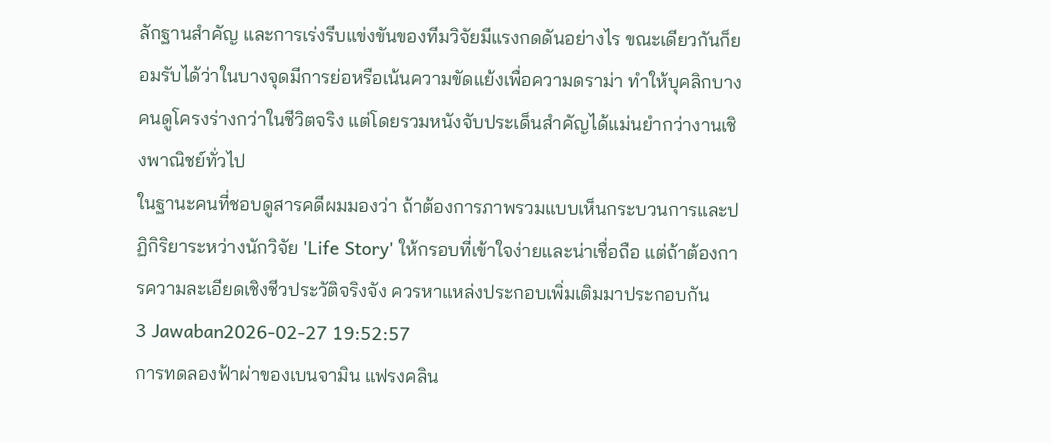ลักฐานสำคัญ และการเร่งรีบแข่งขันของทีมวิจัยมีแรงกดดันอย่างไร ขณะเดียวกันก็ยอมรับได้ว่าในบางจุดมีการย่อหรือเน้นความขัดแย้งเพื่อความดราม่า ทำให้บุคลิกบางคนดูโครงร่างกว่าในชีวิตจริง แต่โดยรวมหนังจับประเด็นสำคัญได้แม่นยำกว่างานเชิงพาณิชย์ทั่วไป
ในฐานะคนที่ชอบดูสารคดีผมมองว่า ถ้าต้องการภาพรวมแบบเห็นกระบวนการและปฏิกิริยาระหว่างนักวิจัย 'Life Story' ให้กรอบที่เข้าใจง่ายและน่าเชื่อถือ แต่ถ้าต้องการความละเอียดเชิงชีวประวัติจริงจัง ควรหาแหล่งประกอบเพิ่มเติมมาประกอบกัน
3 Jawaban2026-02-27 19:52:57
การทดลองฟ้าผ่าของเบนจามิน แฟรงคลิน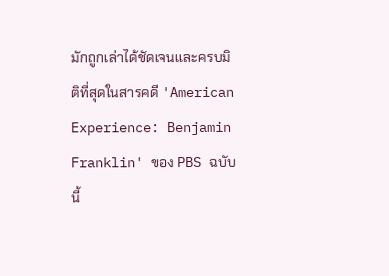มักถูกเล่าได้ชัดเจนและครบมิติที่สุดในสารคดี 'American Experience: Benjamin Franklin' ของ PBS ฉบับนี้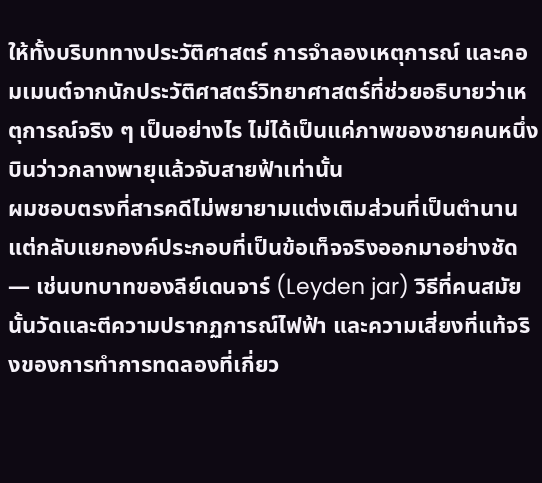ให้ทั้งบริบททางประวัติศาสตร์ การจำลองเหตุการณ์ และคอมเมนต์จากนักประวัติศาสตร์วิทยาศาสตร์ที่ช่วยอธิบายว่าเหตุการณ์จริง ๆ เป็นอย่างไร ไม่ได้เป็นแค่ภาพของชายคนหนึ่งบินว่าวกลางพายุแล้วจับสายฟ้าเท่านั้น
ผมชอบตรงที่สารคดีไม่พยายามแต่งเติมส่วนที่เป็นตำนาน แต่กลับแยกองค์ประกอบที่เป็นข้อเท็จจริงออกมาอย่างชัด — เช่นบทบาทของลีย์เดนจาร์ (Leyden jar) วิธีที่คนสมัยนั้นวัดและตีความปรากฏการณ์ไฟฟ้า และความเสี่ยงที่แท้จริงของการทำการทดลองที่เกี่ยว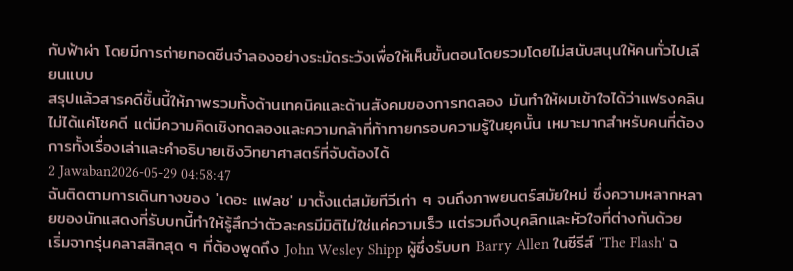กับฟ้าผ่า โดยมีการถ่ายทอดซีนจำลองอย่างระมัดระวังเพื่อให้เห็นขั้นตอนโดยรวมโดยไม่สนับสนุนให้คนทั่วไปเลียนแบบ
สรุปแล้วสารคดีชิ้นนี้ให้ภาพรวมทั้งด้านเทคนิคและด้านสังคมของการทดลอง มันทำให้ผมเข้าใจได้ว่าแฟรงคลินไม่ได้แค่โชคดี แต่มีความคิดเชิงทดลองและความกล้าที่ท้าทายกรอบความรู้ในยุคนั้น เหมาะมากสำหรับคนที่ต้องการทั้งเรื่องเล่าและคำอธิบายเชิงวิทยาศาสตร์ที่จับต้องได้
2 Jawaban2026-05-29 04:58:47
ฉันติดตามการเดินทางของ 'เดอะ แฟลช' มาตั้งแต่สมัยทีวีเก่า ๆ จนถึงภาพยนตร์สมัยใหม่ ซึ่งความหลากหลายของนักแสดงที่รับบทนี้ทำให้รู้สึกว่าตัวละครมีมิติไม่ใช่แค่ความเร็ว แต่รวมถึงบุคลิกและหัวใจที่ต่างกันด้วย
เริ่มจากรุ่นคลาสสิกสุด ๆ ที่ต้องพูดถึง John Wesley Shipp ผู้ซึ่งรับบท Barry Allen ในซีรีส์ 'The Flash' ฉ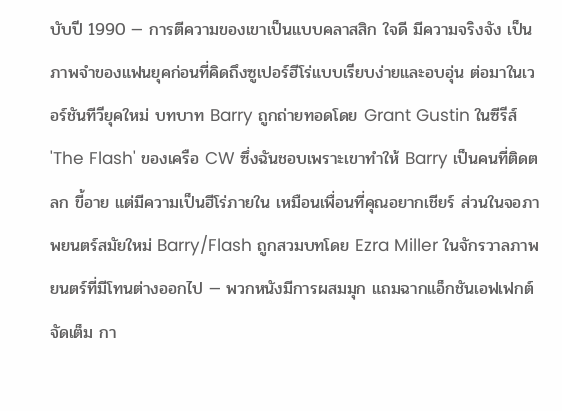บับปี 1990 — การตีความของเขาเป็นแบบคลาสสิก ใจดี มีความจริงจัง เป็นภาพจำของแฟนยุคก่อนที่คิดถึงซูเปอร์ฮีโร่แบบเรียบง่ายและอบอุ่น ต่อมาในเวอร์ชันทีวียุคใหม่ บทบาท Barry ถูกถ่ายทอดโดย Grant Gustin ในซีรีส์ 'The Flash' ของเครือ CW ซึ่งฉันชอบเพราะเขาทำให้ Barry เป็นคนที่ติดตลก ขี้อาย แต่มีความเป็นฮีโร่ภายใน เหมือนเพื่อนที่คุณอยากเชียร์ ส่วนในจอภาพยนตร์สมัยใหม่ Barry/Flash ถูกสวมบทโดย Ezra Miller ในจักรวาลภาพยนตร์ที่มีโทนต่างออกไป — พวกหนังมีการผสมมุก แถมฉากแอ็กชันเอฟเฟกต์จัดเต็ม กา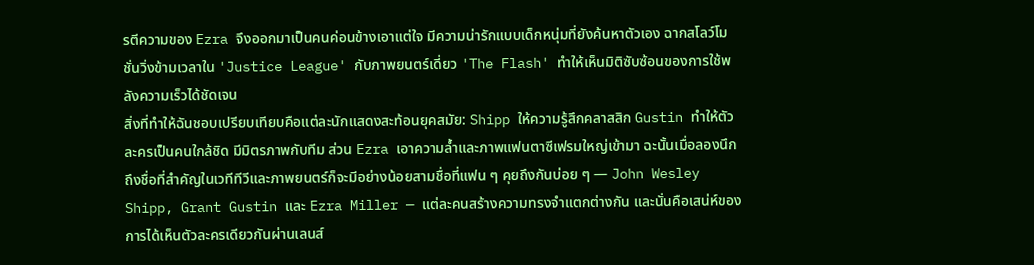รตีความของ Ezra จึงออกมาเป็นคนค่อนข้างเอาแต่ใจ มีความน่ารักแบบเด็กหนุ่มที่ยังค้นหาตัวเอง ฉากสโลว์โมชั่นวิ่งข้ามเวลาใน 'Justice League' กับภาพยนตร์เดี่ยว 'The Flash' ทำให้เห็นมิติซับซ้อนของการใช้พลังความเร็วได้ชัดเจน
สิ่งที่ทำให้ฉันชอบเปรียบเทียบคือแต่ละนักแสดงสะท้อนยุคสมัย: Shipp ให้ความรู้สึกคลาสสิก Gustin ทำให้ตัวละครเป็นคนใกล้ชิด มีมิตรภาพกับทีม ส่วน Ezra เอาความล้ำและภาพแฟนตาซีเฟรมใหญ่เข้ามา ฉะนั้นเมื่อลองนึกถึงชื่อที่สำคัญในเวทีทีวีและภาพยนตร์ก็จะมีอย่างน้อยสามชื่อที่แฟน ๆ คุยถึงกันบ่อย ๆ — John Wesley Shipp, Grant Gustin และ Ezra Miller — แต่ละคนสร้างความทรงจำแตกต่างกัน และนั่นคือเสน่ห์ของการได้เห็นตัวละครเดียวกันผ่านเลนส์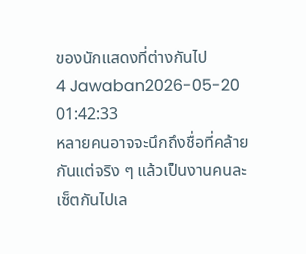ของนักแสดงที่ต่างกันไป
4 Jawaban2026-05-20 01:42:33
หลายคนอาจจะนึกถึงชื่อที่คล้ายกันแต่จริง ๆ แล้วเป็นงานคนละเซ็ตกันไปเล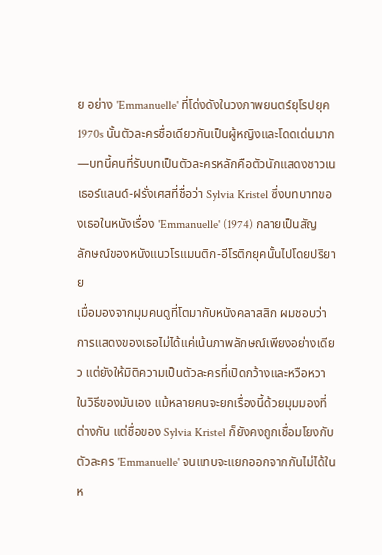ย อย่าง 'Emmanuelle' ที่โด่งดังในวงภาพยนตร์ยุโรปยุค 1970s นั้นตัวละครชื่อเดียวกันเป็นผู้หญิงและโดดเด่นมาก—บทนี้คนที่รับบทเป็นตัวละครหลักคือตัวนักแสดงชาวเนเธอร์แลนด์-ฝรั่งเศสที่ชื่อว่า Sylvia Kristel ซึ่งบทบาทของเธอในหนังเรื่อง 'Emmanuelle' (1974) กลายเป็นสัญลักษณ์ของหนังแนวโรแมนติก-อีโรติกยุคนั้นไปโดยปริยาย
เมื่อมองจากมุมคนดูที่โตมากับหนังคลาสสิก ผมชอบว่าการแสดงของเธอไม่ได้แค่เน้นภาพลักษณ์เพียงอย่างเดียว แต่ยังให้มิติความเป็นตัวละครที่เปิดกว้างและหวือหวาในวิธีของมันเอง แม้หลายคนจะยกเรื่องนี้ด้วยมุมมองที่ต่างกัน แต่ชื่อของ Sylvia Kristel ก็ยังคงถูกเชื่อมโยงกับตัวละคร 'Emmanuelle' จนแทบจะแยกออกจากกันไม่ได้ในห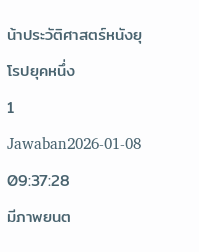น้าประวัติศาสตร์หนังยุโรปยุคหนึ่ง
1 Jawaban2026-01-08 09:37:28
มีภาพยนต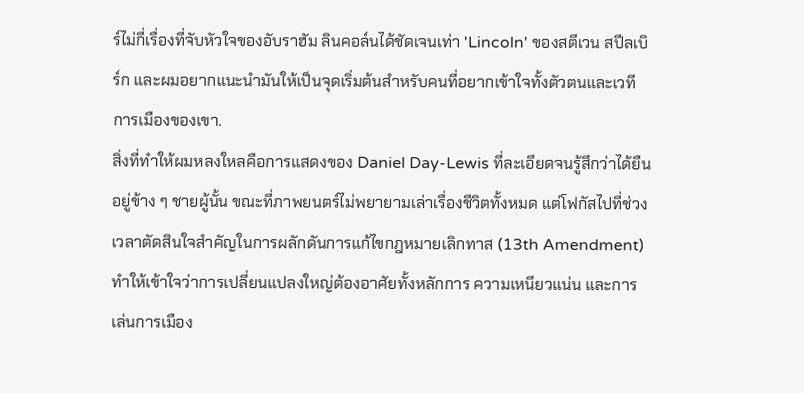ร์ไม่กี่เรื่องที่จับหัวใจของอับราฮัม ลินคอล์นได้ชัดเจนเท่า 'Lincoln' ของสตีเวน สปีลเบิร์ก และผมอยากแนะนำมันให้เป็นจุดเริ่มต้นสำหรับคนที่อยากเข้าใจทั้งตัวตนและเวทีการเมืองของเขา.
สิ่งที่ทำให้ผมหลงใหลคือการแสดงของ Daniel Day-Lewis ที่ละเอียดจนรู้สึกว่าได้ยืนอยู่ข้าง ๆ ชายผู้นั้น ขณะที่ภาพยนตร์ไม่พยายามเล่าเรื่องชีวิตทั้งหมด แต่โฟกัสไปที่ช่วงเวลาตัดสินใจสำคัญในการผลักดันการแก้ไขกฎหมายเลิกทาส (13th Amendment) ทำให้เข้าใจว่าการเปลี่ยนแปลงใหญ่ต้องอาศัยทั้งหลักการ ความเหนียวแน่น และการเล่นการเมือง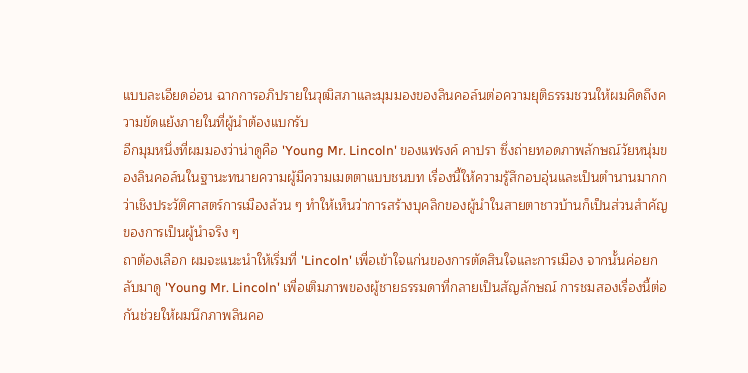แบบละเอียดอ่อน ฉากการอภิปรายในวุฒิสภาและมุมมองของลินคอล์นต่อความยุติธรรมชวนให้ผมคิดถึงความขัดแย้งภายในที่ผู้นำต้องแบกรับ
อีกมุมหนึ่งที่ผมมองว่าน่าดูคือ 'Young Mr. Lincoln' ของแฟรงค์ คาปรา ซึ่งถ่ายทอดภาพลักษณ์วัยหนุ่มของลินคอล์นในฐานะทนายความผู้มีความเมตตาแบบชนบท เรื่องนี้ให้ความรู้สึกอบอุ่นและเป็นตำนานมากกว่าเชิงประวัติศาสตร์การเมืองล้วน ๆ ทำให้เห็นว่าการสร้างบุคลิกของผู้นำในสายตาชาวบ้านก็เป็นส่วนสำคัญของการเป็นผู้นำจริง ๆ
ถาต้องเลือก ผมจะแนะนำให้เริ่มที่ 'Lincoln' เพื่อเข้าใจแก่นของการตัดสินใจและการเมือง จากนั้นค่อยกลับมาดู 'Young Mr. Lincoln' เพื่อเติมภาพของผู้ชายธรรมดาที่กลายเป็นสัญลักษณ์ การชมสองเรื่องนี้ต่อกันช่วยให้ผมนึกภาพลินคอ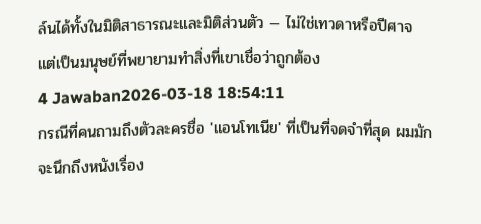ล์นได้ทั้งในมิติสาธารณะและมิติส่วนตัว — ไม่ใช่เทวดาหรือปีศาจ แต่เป็นมนุษย์ที่พยายามทำสิ่งที่เขาเชื่อว่าถูกต้อง
4 Jawaban2026-03-18 18:54:11
กรณีที่คนถามถึงตัวละครชื่อ 'แอนโทเนีย' ที่เป็นที่จดจำที่สุด ผมมักจะนึกถึงหนังเรื่อง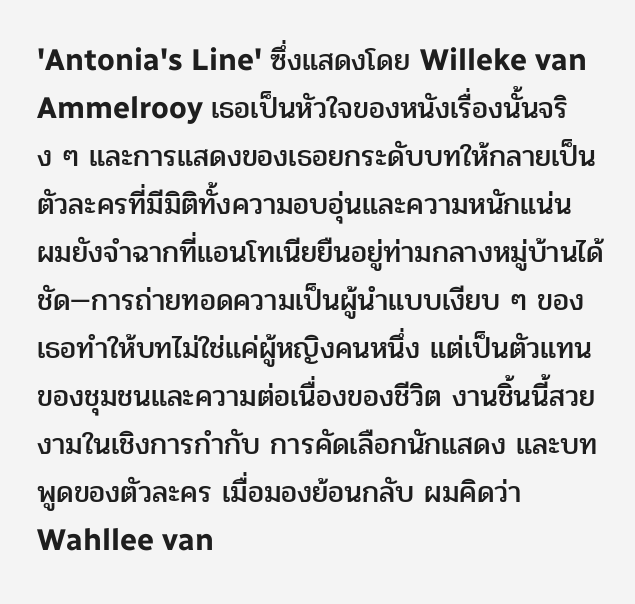'Antonia's Line' ซึ่งแสดงโดย Willeke van Ammelrooy เธอเป็นหัวใจของหนังเรื่องนั้นจริง ๆ และการแสดงของเธอยกระดับบทให้กลายเป็นตัวละครที่มีมิติทั้งความอบอุ่นและความหนักแน่น
ผมยังจำฉากที่แอนโทเนียยืนอยู่ท่ามกลางหมู่บ้านได้ชัด—การถ่ายทอดความเป็นผู้นำแบบเงียบ ๆ ของเธอทำให้บทไม่ใช่แค่ผู้หญิงคนหนึ่ง แต่เป็นตัวแทนของชุมชนและความต่อเนื่องของชีวิต งานชิ้นนี้สวยงามในเชิงการกำกับ การคัดเลือกนักแสดง และบทพูดของตัวละคร เมื่อมองย้อนกลับ ผมคิดว่า Wahllee van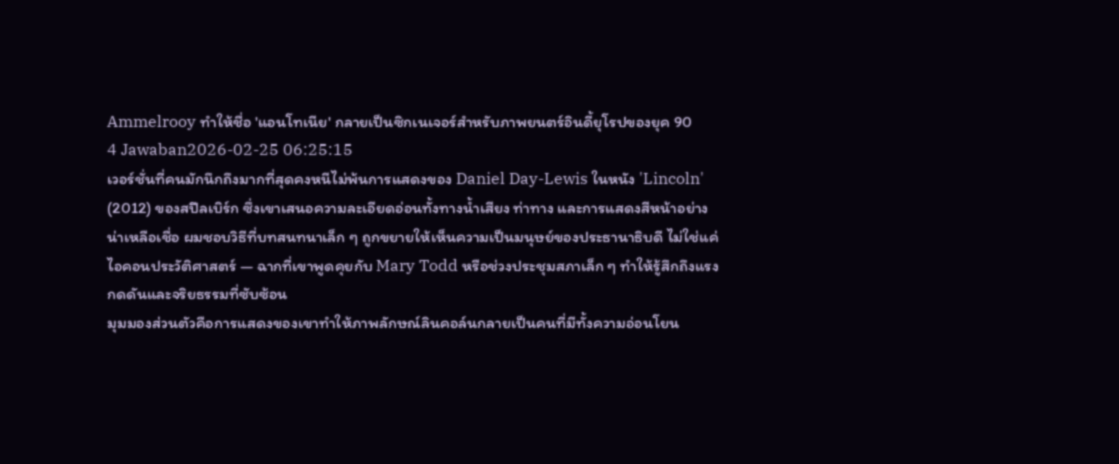Ammelrooy ทำให้ชื่อ 'แอนโทเนีย' กลายเป็นซิกเนเจอร์สำหรับภาพยนตร์อินดี้ยุโรปของยุค 90
4 Jawaban2026-02-25 06:25:15
เวอร์ชั่นที่คนมักนึกถึงมากที่สุดคงหนีไม่พ้นการแสดงของ Daniel Day-Lewis ในหนัง 'Lincoln' (2012) ของสปีลเบิร์ก ซึ่งเขาเสนอความละเอียดอ่อนทั้งทางน้ำเสียง ท่าทาง และการแสดงสีหน้าอย่างน่าเหลือเชื่อ ผมชอบวิธีที่บทสนทนาเล็ก ๆ ถูกขยายให้เห็นความเป็นมนุษย์ของประธานาธิบดี ไม่ใช่แค่ไอคอนประวัติศาสตร์ — ฉากที่เขาพูดคุยกับ Mary Todd หรือช่วงประชุมสภาเล็ก ๆ ทำให้รู้สึกถึงแรงกดดันและจริยธรรมที่ซับซ้อน
มุมมองส่วนตัวคือการแสดงของเขาทำให้ภาพลักษณ์ลินคอล์นกลายเป็นคนที่มีทั้งความอ่อนโยน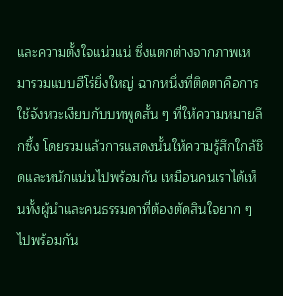และความตั้งใจแน่วแน่ ซึ่งแตกต่างจากภาพเหมารวมแบบฮีโร่ยิ่งใหญ่ ฉากหนึ่งที่ติดตาคือการใช้จังหวะเงียบกับบทพูดสั้น ๆ ที่ให้ความหมายลึกซึ้ง โดยรวมแล้วการแสดงนั้นให้ความรู้สึกใกล้ชิดและหนักแน่นไปพร้อมกัน เหมือนคนเราได้เห็นทั้งผู้นำและคนธรรมดาที่ต้องตัดสินใจยาก ๆ ไปพร้อมกัน